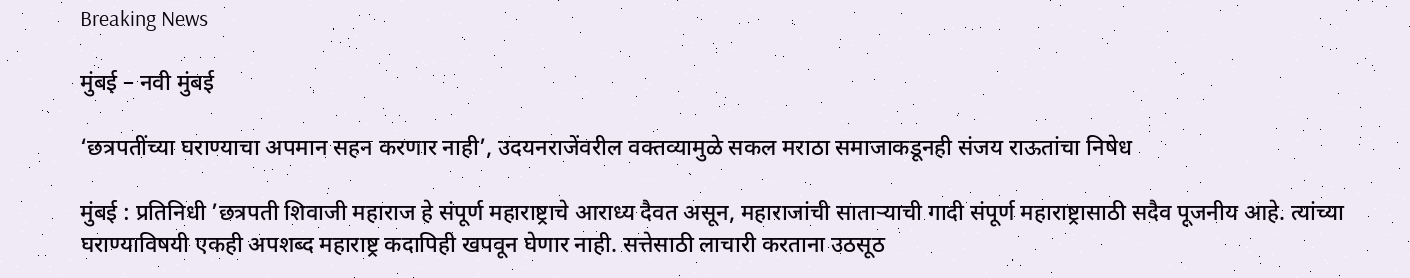Breaking News

मुंबई – नवी मुंबई

‘छत्रपतींच्या घराण्याचा अपमान सहन करणार नाही’, उदयनराजेंवरील वक्तव्यामुळे सकल मराठा समाजाकडूनही संजय राऊतांचा निषेध

मुंबई : प्रतिनिधी ’छत्रपती शिवाजी महाराज हे संपूर्ण महाराष्ट्राचे आराध्य दैवत असून, महाराजांची सातार्‍याची गादी संपूर्ण महाराष्ट्रासाठी सदैव पूजनीय आहे. त्यांच्या घराण्याविषयी एकही अपशब्द महाराष्ट्र कदापिही खपवून घेणार नाही. सत्तेसाठी लाचारी करताना उठसूठ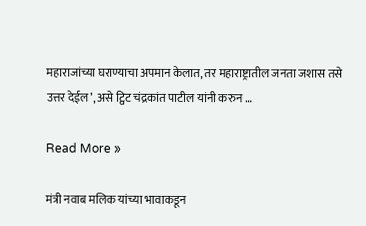महाराजांच्या घराण्याचा अपमान केलात, तर महाराष्ट्रातील जनता जशास तसे उत्तर देईल’, असे ट्विट चंद्रकांत पाटील यांनी करुन …

Read More »

मंत्री नवाब मलिक यांच्या भावाकडून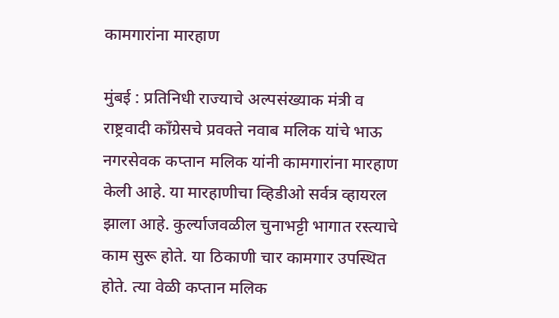कामगारांना मारहाण

मुंबई : प्रतिनिधी राज्याचे अल्पसंख्याक मंत्री व राष्ट्रवादी काँग्रेसचे प्रवक्ते नवाब मलिक यांचे भाऊ नगरसेवक कप्तान मलिक यांनी कामगारांना मारहाण केली आहे. या मारहाणीचा व्हिडीओ सर्वत्र व्हायरल झाला आहे. कुर्ल्याजवळील चुनाभट्टी भागात रस्त्याचे काम सुरू होते. या ठिकाणी चार कामगार उपस्थित होते. त्या वेळी कप्तान मलिक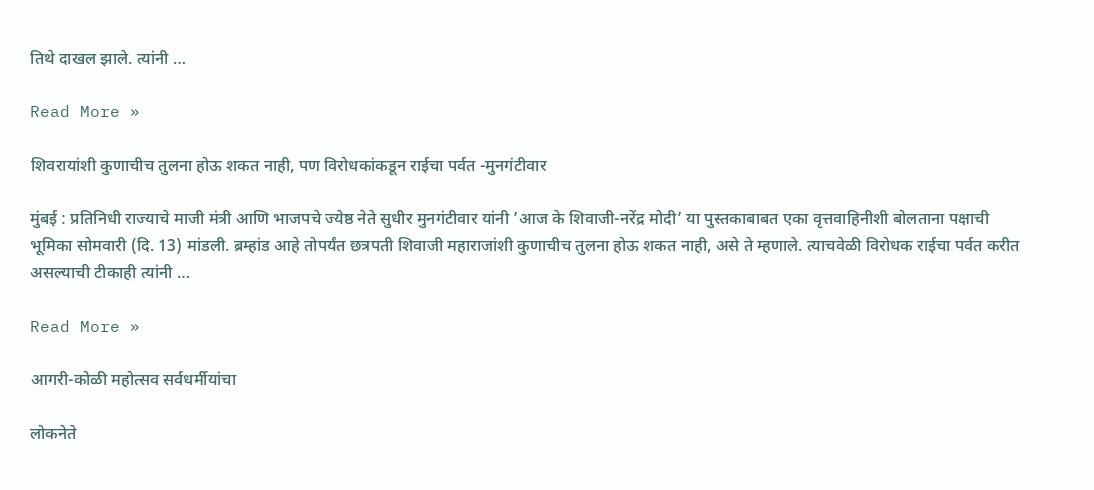तिथे दाखल झाले. त्यांनी …

Read More »

शिवरायांशी कुणाचीच तुलना होऊ शकत नाही, पण विरोधकांकडून राईचा पर्वत -मुनगंटीवार

मुंबई : प्रतिनिधी राज्याचे माजी मंत्री आणि भाजपचे ज्येष्ठ नेते सुधीर मुनगंटीवार यांनी ’आज के शिवाजी-नरेंद्र मोदी’ या पुस्तकाबाबत एका वृत्तवाहिनीशी बोलताना पक्षाची भूमिका सोमवारी (दि. 13) मांडली. ब्रम्हांड आहे तोपर्यंत छत्रपती शिवाजी महाराजांशी कुणाचीच तुलना होऊ शकत नाही, असे ते म्हणाले. त्याचवेळी विरोधक राईचा पर्वत करीत असल्याची टीकाही त्यांनी …

Read More »

आगरी-कोळी महोत्सव सर्वधर्मीयांचा

लोकनेते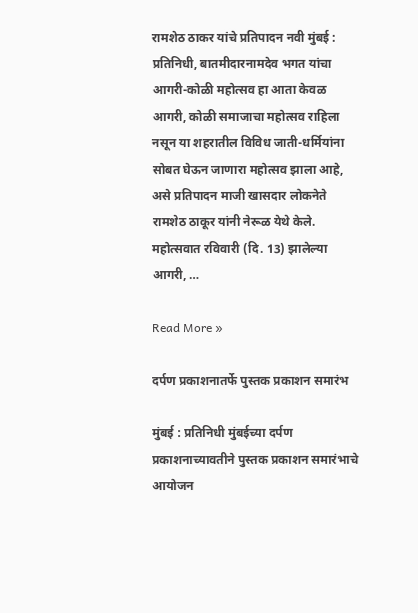रामशेठ ठाकर यांचे प्रतिपादन नवी मुंबई : प्रतिनिधी, बातमीदारनामदेव भगत यांचा आगरी-कोळी महोत्सव हा आता केवळ आगरी, कोळी समाजाचा महोत्सव राहिला नसून या शहरातील विविध जाती-धर्मियांना सोबत घेऊन जाणारा महोत्सव झाला आहे, असे प्रतिपादन माजी खासदार लोकनेते रामशेठ ठाकूर यांनी नेरूळ येथे केले. महोत्सवात रविवारी (दि. 13) झालेल्या आगरी, …

Read More »

दर्पण प्रकाशनातर्फे पुस्तक प्रकाशन समारंभ

मुंबई : प्रतिनिधी मुंबईच्या दर्पण प्रकाशनाच्यावतीने पुस्तक प्रकाशन समारंभाचे आयोजन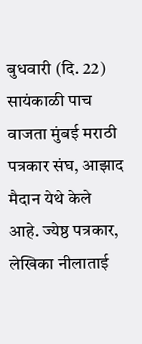बुधवारी (दि. 22) सायंकाळी पाच वाजता मुंबई मराठी पत्रकार संघ, आझाद मैदान येथे केले आहे. ज्येष्ठ पत्रकार, लेखिका नीलाताई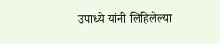उपाध्ये यांनी लिहिलेल्या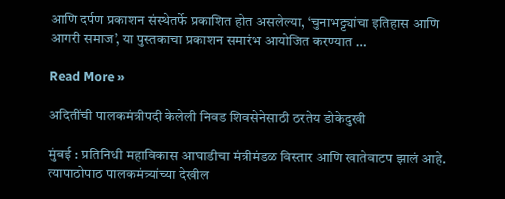आणि दर्पण प्रकाशन संस्थेतर्फे प्रकाशित होत असलेल्या, ‘चुनाभट्ट्यांचा इतिहास आणि आगरी समाज’, या पुस्तकाचा प्रकाशन समारंभ आयोजित करण्यात …

Read More »

अदितींची पालकमंत्रीपदी केलेली निवड शिवसेनेसाठी ठरतेय डोकेदुखी

मुंबई : प्रतिनिधी महाविकास आघाडीचा मंत्रीमंडळ विस्तार आणि खातेवाटप झालं आहे. त्यापाठोपाठ पालकमंत्र्यांच्या देखील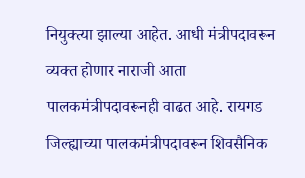नियुक्त्या झाल्या आहेत. आधी मंत्रीपदावरून व्यक्त होणार नाराजी आता पालकमंत्रीपदावरूनही वाढत आहे. रायगड जिल्ह्याच्या पालकमंत्रीपदावरून शिवसैनिक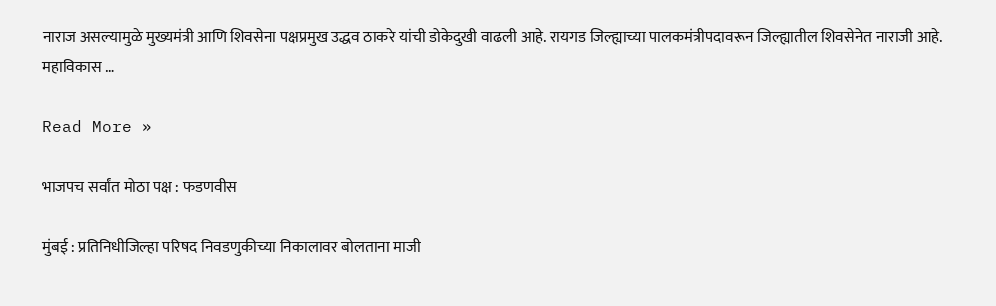नाराज असल्यामुळे मुख्यमंत्री आणि शिवसेना पक्षप्रमुख उद्धव ठाकरे यांची डोकेदुखी वाढली आहे. रायगड जिल्ह्याच्या पालकमंत्रीपदावरून जिल्ह्यातील शिवसेनेत नाराजी आहे. महाविकास …

Read More »

भाजपच सर्वांत मोठा पक्ष : फडणवीस

मुंबई : प्रतिनिधीजिल्हा परिषद निवडणुकीच्या निकालावर बोलताना माजी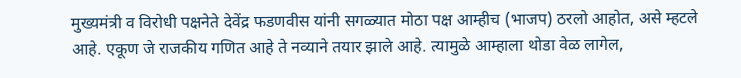मुख्यमंत्री व विरोधी पक्षनेते देवेंद्र फडणवीस यांनी सगळ्यात मोठा पक्ष आम्हीच (भाजप) ठरलो आहोत, असे म्हटले आहे. एकूण जे राजकीय गणित आहे ते नव्याने तयार झाले आहे. त्यामुळे आम्हाला थोडा वेळ लागेल,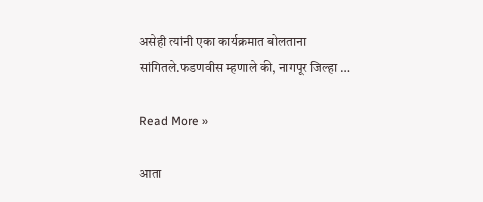असेही त्यांनी एका कार्यक्रमात बोलताना सांगितले.फडणवीस म्हणाले की, नागपूर जिल्हा …

Read More »

आता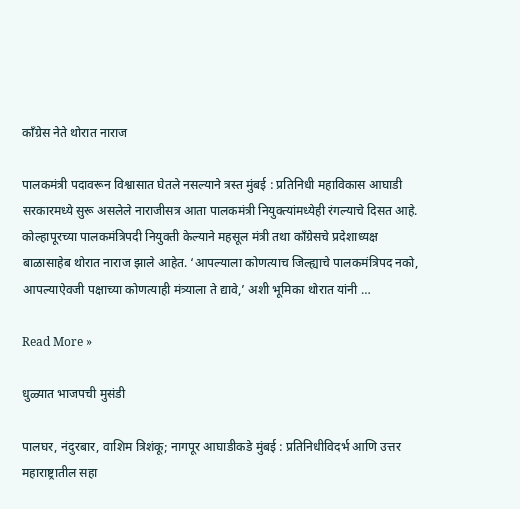काँग्रेस नेते थोरात नाराज

पालकमंत्री पदावरून विश्वासात घेतले नसल्याने त्रस्त मुंबई : प्रतिनिधी महाविकास आघाडी सरकारमध्ये सुरू असलेले नाराजीसत्र आता पालकमंत्री नियुक्त्यांमध्येही रंगल्याचे दिसत आहे. कोल्हापूरच्या पालकमंत्रिपदी नियुक्ती केल्याने महसूल मंत्री तथा काँग्रेसचे प्रदेशाध्यक्ष बाळासाहेब थोरात नाराज झाले आहेत. ‘आपल्याला कोणत्याच जिल्ह्याचे पालकमंत्रिपद नको, आपल्याऐवजी पक्षाच्या कोणत्याही मंत्र्याला ते द्यावे,’ अशी भूमिका थोरात यांनी …

Read More »

धुळ्यात भाजपची मुसंडी

पालघर, नंदुरबार, वाशिम त्रिशंकू; नागपूर आघाडीकडे मुंबई : प्रतिनिधीविदर्भ आणि उत्तर महाराष्ट्रातील सहा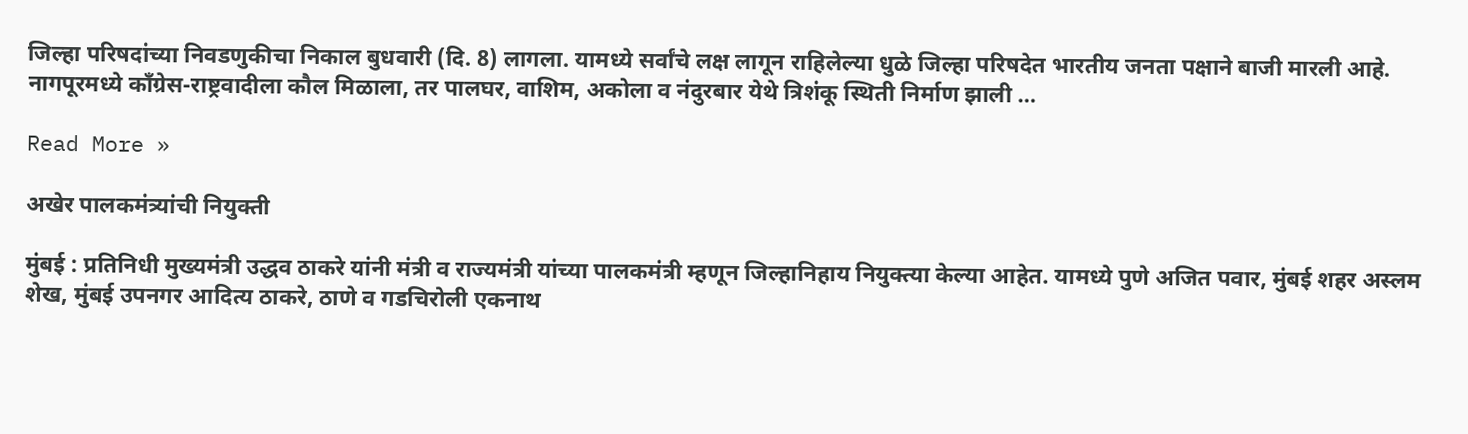जिल्हा परिषदांच्या निवडणुकीचा निकाल बुधवारी (दि. 8) लागला. यामध्ये सर्वांचे लक्ष लागून राहिलेल्या धुळे जिल्हा परिषदेत भारतीय जनता पक्षाने बाजी मारली आहे. नागपूरमध्ये काँग्रेस-राष्ट्रवादीला कौल मिळाला, तर पालघर, वाशिम, अकोला व नंदुरबार येथे त्रिशंकू स्थिती निर्माण झाली …

Read More »

अखेर पालकमंत्र्यांची नियुक्ती

मुंबई : प्रतिनिधी मुख्यमंत्री उद्धव ठाकरे यांनी मंत्री व राज्यमंत्री यांच्या पालकमंत्री म्हणून जिल्हानिहाय नियुक्त्या केल्या आहेत. यामध्ये पुणे अजित पवार, मुंबई शहर अस्लम शेख, मुंबई उपनगर आदित्य ठाकरे, ठाणे व गडचिरोली एकनाथ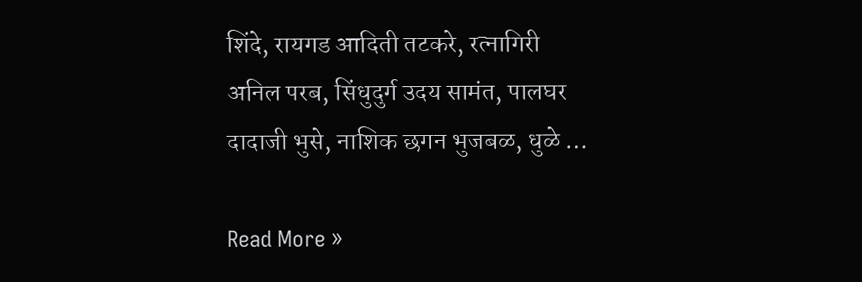शिंदे, रायगड आदिती तटकरे, रत्नागिरी अनिल परब, सिंधुदुर्ग उदय सामंत, पालघर दादाजी भुसे, नाशिक छगन भुजबळ, धुळे …

Read More »